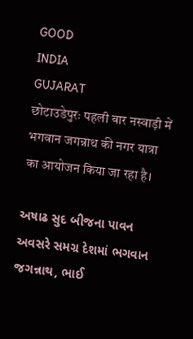GOOD
INDIA
GUJARAT
छोटाउडेपुरः पहली बार नस्वाड़ी में भगवान जगन्नाथ की नगर यात्रा का आयोजन किया जा रहा है।

અષાઢ સુદ બીજના પાવન અવસરે સમગ્ર દેશમાં ભગવાન જગન્નાથ, ભાઈ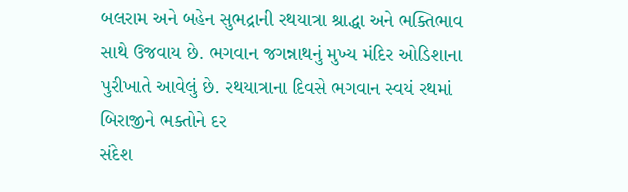બલરામ અને બહેન સુભદ્રાની રથયાત્રા શ્રાદ્ધા અને ભક્તિભાવ સાથે ઉજવાય છે. ભગવાન જગન્નાથનું મુખ્ય મંદિર ઓડિશાના પુરીખાતે આવેલું છે. રથયાત્રાના દિવસે ભગવાન સ્વયં રથમાં બિરાજીને ભક્તોને દર
સંદેશ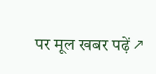पर मूल खबर पढ़ें ↗